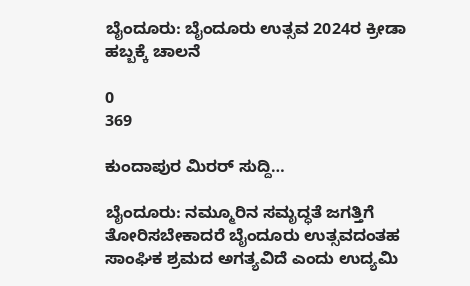ಬೈಂದೂರು: ಬೈಂದೂರು ಉತ್ಸವ 2024ರ ಕ್ರೀಡಾ ಹಬ್ಬಕ್ಕೆ ಚಾಲನೆ

0
369

ಕುಂದಾಪುರ ಮಿರರ್ ಸುದ್ದಿ…

ಬೈಂದೂರು: ನಮ್ಮೂರಿನ ಸಮೃದ್ಧತೆ ಜಗತ್ತಿಗೆ ತೋರಿಸಬೇಕಾದರೆ ಬೈಂದೂರು ಉತ್ಸವದಂತಹ ಸಾಂಘಿಕ ಶ್ರಮದ ಅಗತ್ಯವಿದೆ ಎಂದು ಉದ್ಯಮಿ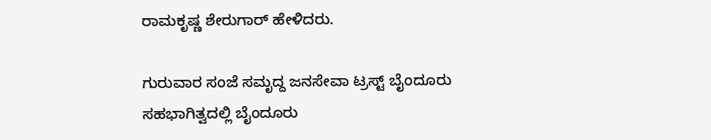ರಾಮಕೃಷ್ಣ ಶೇರುಗಾ‌ರ್ ಹೇಳಿದರು.

ಗುರುವಾರ ಸಂಜೆ ಸಮೃದ್ದ ಜನಸೇವಾ ಟ್ರಸ್ಟ್‌ ಬೈಂದೂರು ಸಹಭಾಗಿತ್ವದಲ್ಲಿ ಬೈಂದೂರು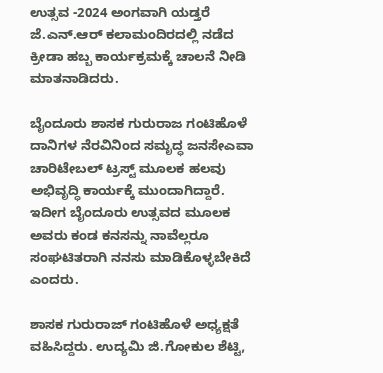ಉತ್ಸವ -2024 ಅಂಗವಾಗಿ ಯಡ್ತರೆ ಜೆ.ಎನ್.ಆರ್ ಕಲಾಮಂದಿರದಲ್ಲಿ ನಡೆದ ಕ್ರೀಡಾ ಹಬ್ಬ ಕಾರ್ಯಕ್ರಮಕ್ಕೆ ಚಾಲನೆ ನೀಡಿ ಮಾತನಾಡಿದರು.

ಬೈಂದೂರು ಶಾಸಕ ಗುರುರಾಜ ಗಂಟಿಹೊಳೆ ದಾನಿಗಳ ನೆರವಿನಿಂದ ಸಮೃದ್ಧ ಜನಸೇಎವಾ ಚಾರಿಟೇಬಲ್ ಟ್ರಸ್ಟ್ ಮೂಲಕ ಹಲವು ಅಭಿವೃದ್ಧಿ ಕಾರ್ಯಕ್ಕೆ‌ ಮುಂದಾಗಿದ್ದಾರೆ. ಇದೀಗ ಬೈಂದೂರು ಉತ್ಸವದ ಮೂಲಕ ಅವರು ಕಂಡ ಕನಸನ್ನು ನಾವೆಲ್ಲರೂ ಸಂಘಟಿತರಾಗಿ ನನಸು ಮಾಡಿಕೊಳ್ಳಬೇಕಿದೆ ಎಂದರು.

ಶಾಸಕ ಗುರುರಾಜ್ ಗಂಟಿಹೊಳೆ ಅಧ್ಯಕ್ಷತೆ ವಹಿಸಿದ್ದರು. ಉದ್ಯಮಿ ಜಿ.ಗೋಕುಲ ಶೆಟ್ಟಿ,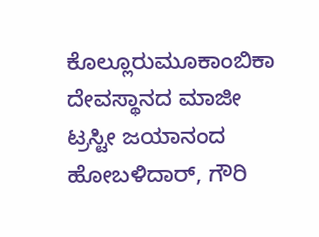ಕೊಲ್ಲೂರು‌ಮೂಕಾಂಬಿಕಾ ದೇವಸ್ಥಾನದ ಮಾಜೀ ಟ್ರಸ್ಟೀ ಜಯಾನಂದ ಹೋಬಳಿದಾ‌ರ್, ಗೌರಿ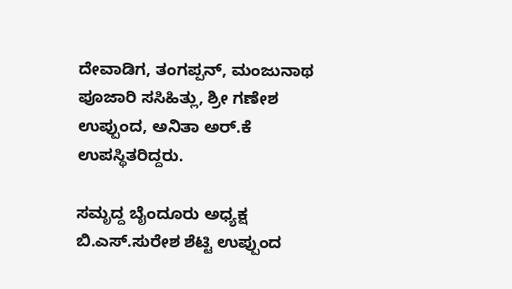ದೇವಾಡಿಗ, ತಂಗಪ್ಪನ್, ಮಂಜುನಾಥ ಪೂಜಾರಿ ಸಸಿಹಿತ್ಲು, ಶ್ರೀ ಗಣೇಶ ಉಪ್ಪುಂದ, ಅನಿತಾ ಅ‌ರ್.ಕೆ ಉಪಸ್ಥಿತರಿದ್ದರು.

ಸಮೃದ್ದ ಬೈಂದೂರು ಅಧ್ಯಕ್ಷ ಬಿ.ಎಸ್.ಸುರೇಶ ಶೆಟ್ಟಿ ಉಪ್ಪುಂದ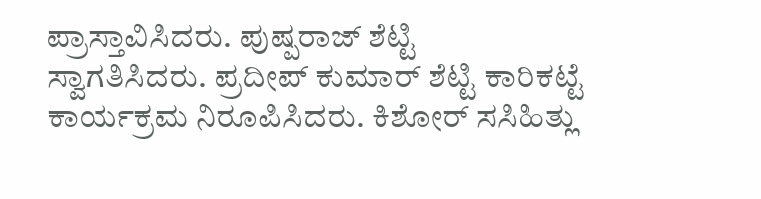ಪ್ರಾಸ್ತಾವಿಸಿದರು. ಪುಷ್ಪರಾಜ್ ಶೆಟ್ಟಿ ಸ್ವಾಗತಿಸಿದರು. ಪ್ರದೀಪ್ ಕುಮಾ‌ರ್ ಶೆಟ್ಟಿ ಕಾರಿಕಟ್ಟೆ ಕಾರ್ಯಕ್ರಮ ನಿರೂಪಿಸಿದರು. ಕಿಶೋ‌ರ್ ಸಸಿಹಿತ್ಲು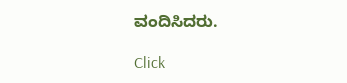ವಂದಿಸಿದರು.

Click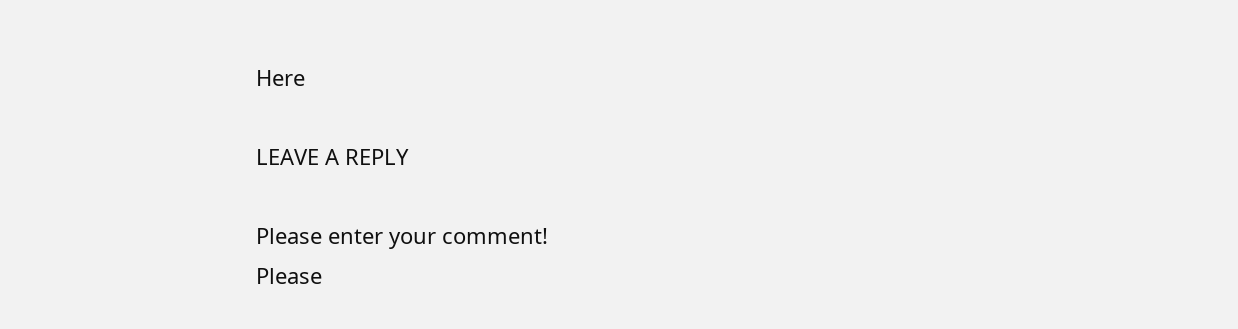Here

LEAVE A REPLY

Please enter your comment!
Please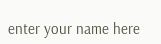enter your name here